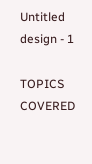Untitled design - 1

TOPICS COVERED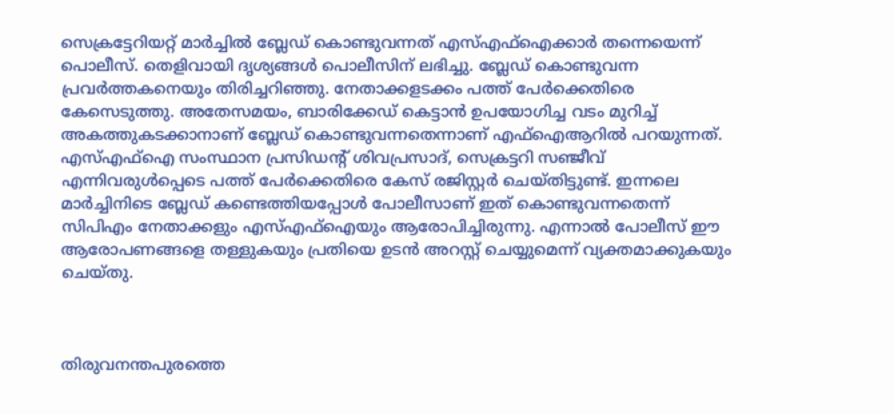സെക്രട്ടേറിയറ്റ് മാര്‍ച്ചില്‍ ബ്ലേഡ് കൊണ്ടുവന്നത് എസ്എഫ്ഐക്കാര്‍ തന്നെയെന്ന് പൊലീസ്. തെളിവായി ദൃശ്യങ്ങള്‍ പൊലീസിന് ലഭിച്ചു. ബ്ലേഡ് കൊണ്ടുവന്ന പ്രവര്‍ത്തകനെയും തിരിച്ചറിഞ്ഞു. നേതാക്കളടക്കം പത്ത് പേര്‍ക്കെതിരെ കേസെടുത്തു. അതേസമയം, ബാരിക്കേഡ് കെട്ടാൻ ഉപയോഗിച്ച വടം മുറിച്ച് അകത്തുകടക്കാനാണ് ബ്ലേഡ് കൊണ്ടുവന്നതെന്നാണ് എഫ്ഐആറില്‍ പറയുന്നത്. എസ്എഫ്ഐ സംസ്ഥാന പ്രസിഡന്റ് ശിവപ്രസാദ്, സെക്രട്ടറി സഞ്ജീവ് എന്നിവരുൾപ്പെടെ പത്ത് പേർക്കെതിരെ കേസ് രജിസ്റ്റർ ചെയ്തിട്ടുണ്ട്. ഇന്നലെ മാർച്ചിനിടെ ബ്ലേഡ് കണ്ടെത്തിയപ്പോൾ പോലീസാണ് ഇത് കൊണ്ടുവന്നതെന്ന് സിപിഎം നേതാക്കളും എസ്എഫ്ഐയും ആരോപിച്ചിരുന്നു. എന്നാൽ പോലീസ് ഈ ആരോപണങ്ങളെ തള്ളുകയും പ്രതിയെ ഉടൻ അറസ്റ്റ് ചെയ്യുമെന്ന് വ്യക്തമാക്കുകയും ചെയ്തു.



തിരുവനന്തപുരത്തെ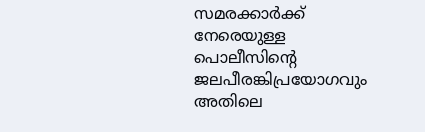സമരക്കാർക്ക് നേരെയുള്ള പൊലീസിന്റെ ജലപീരങ്കിപ്രയോഗവും അതിലെ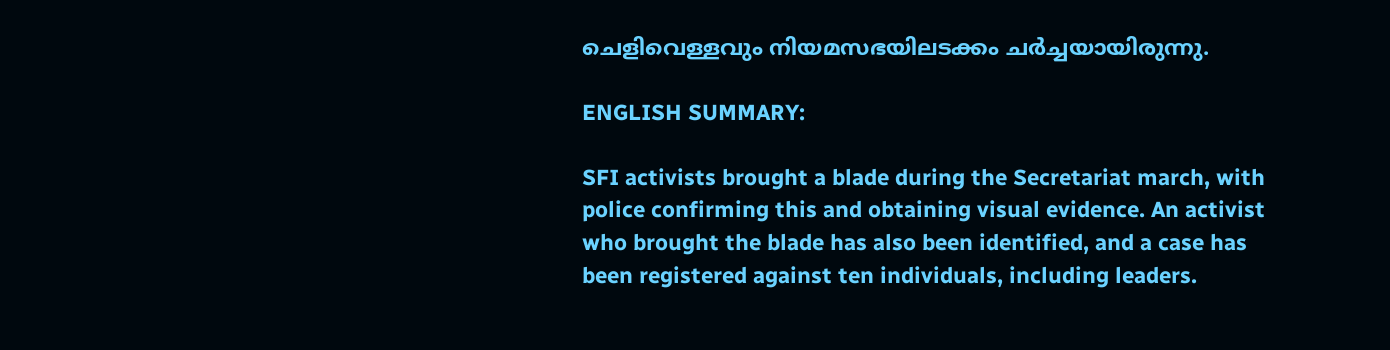ചെളിവെള്ളവും നിയമസഭയിലടക്കം ചർച്ചയായിരുന്നു.

ENGLISH SUMMARY:

SFI activists brought a blade during the Secretariat march, with police confirming this and obtaining visual evidence. An activist who brought the blade has also been identified, and a case has been registered against ten individuals, including leaders.